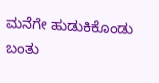ಮನೆಗೇ ಹುಡುಕಿಕೊಂಡು ಬಂತು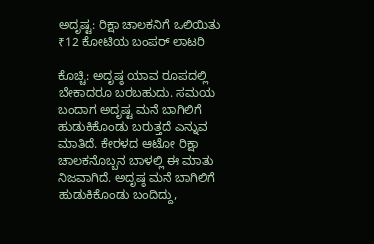ಅದೃಷ್ಟ: ರಿಕ್ಷಾ ಚಾಲಕನಿಗೆ ಒಲಿಯಿತು ₹12 ಕೋಟಿಯ ಬಂಪರ್ ಲಾಟರಿ

ಕೊಚ್ಚಿ: ಅದೃಷ್ಠ ಯಾವ ರೂಪದಲ್ಲಿ ಬೇಕಾದರೂ ಬರಬಹುದು. ಸಮಯ ಬಂದಾಗ ಅದೃಷ್ಟ ಮನೆ ಬಾಗಿಲಿಗೆ ಹುಡುಕಿಕೊಂಡು ಬರುತ್ತದೆ ಎನ್ನುವ ಮಾತಿದೆ. ಕೇರಳದ ಆಟೋ ರಿಕ್ಷಾ ಚಾಲಕನೊಬ್ಬನ ಬಾಳಲ್ಲಿ ಈ ಮಾತು ನಿಜವಾಗಿದೆ. ಅದೃಷ್ಠ ಮನೆ ಬಾಗಿಲಿಗೆ ಹುಡುಕಿಕೊಂಡು ಬಂದಿದ್ದು,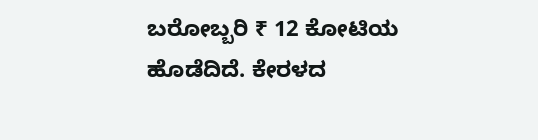ಬರೋಬ್ಬರಿ ₹ 12 ಕೋಟಿಯ ಹೊಡೆದಿದೆ. ಕೇರಳದ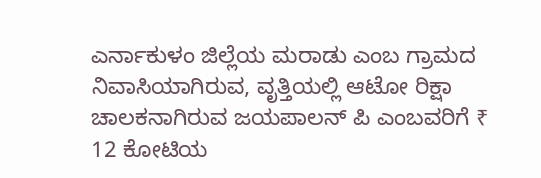ಎರ್ನಾಕುಳಂ ಜಿಲ್ಲೆಯ ಮರಾಡು ಎಂಬ ಗ್ರಾಮದ ನಿವಾಸಿಯಾಗಿರುವ, ವೃತ್ತಿಯಲ್ಲಿ ಆಟೋ ರಿಕ್ಷಾ ಚಾಲಕನಾಗಿರುವ ಜಯಪಾಲನ್‌ ಪಿ ಎಂಬವರಿಗೆ ₹ 12 ಕೋಟಿಯ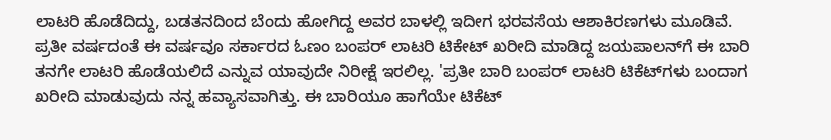ಲಾಟರಿ ಹೊಡೆದಿದ್ದು, ಬಡತನದಿಂದ ಬೆಂದು ಹೋಗಿದ್ದ ಅವರ ಬಾಳಲ್ಲಿ ಇದೀಗ ಭರವಸೆಯ ಆಶಾಕಿರಣಗಳು ಮೂಡಿವೆ. ಪ್ರತೀ ವರ್ಷದಂತೆ ಈ ವರ್ಷವೂ ಸರ್ಕಾರದ ಓಣಂ ಬಂಪರ್‌ ಲಾಟರಿ ಟಿಕೇಟ್‌ ಖರೀದಿ ಮಾಡಿದ್ದ ಜಯಪಾಲನ್‌ಗೆ ಈ ಬಾರಿ ತನಗೇ ಲಾಟರಿ ಹೊಡೆಯಲಿದೆ ಎನ್ನುವ ಯಾವುದೇ ನಿರೀಕ್ಷೆ ಇರಲಿಲ್ಲ. 'ಪ್ರತೀ ಬಾರಿ ಬಂಪರ್‌ ಲಾಟರಿ ಟಿಕೆಟ್‌ಗಳು ಬಂದಾಗ ಖರೀದಿ ಮಾಡುವುದು ನನ್ನ ಹವ್ಯಾಸವಾಗಿತ್ತು. ಈ ಬಾರಿಯೂ ಹಾಗೆಯೇ ಟಿಕೆಟ್‌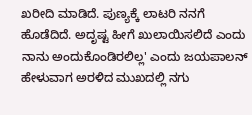ಖರೀದಿ ಮಾಡಿದೆ. ಪುಣ್ಯಕ್ಕೆ ಲಾಟರಿ ನನಗೆ ಹೊಡೆದಿದೆ. ಅದೃಷ್ಟ ಹೀಗೆ ಖುಲಾಯಿಸಲಿದೆ ಎಂದು ನಾನು ಅಂದುಕೊಂಡಿರಲಿಲ್ಲ' ಎಂದು ಜಯಪಾಲನ್‌ ಹೇಳುವಾಗ ಅರಳಿದ ಮುಖದಲ್ಲಿ ನಗು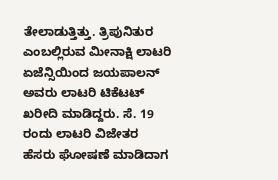ತೇಲಾಡುತ್ತಿತ್ತು. ತ್ರಿಪುನಿತುರ ಎಂಬಲ್ಲಿರುವ ಮೀನಾಕ್ಷಿ ಲಾಟರಿ ಏಜೆನ್ಸಿಯಿಂದ ಜಯಪಾಲನ್‌ ಅವರು ಲಾಟರಿ ಟಿಕೆಟಟ್‌ ಖರೀದಿ ಮಾಡಿದ್ದರು. ಸೆ. 19 ರಂದು ಲಾಟರಿ ವಿಜೇತರ ಹೆಸರು ಘೋಷಣೆ ಮಾಡಿದಾಗ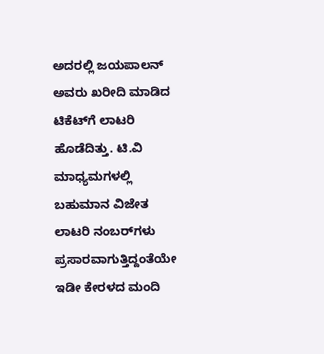ಅದರಲ್ಲಿ ಜಯಪಾಲನ್‌ ಅವರು ಖರೀದಿ ಮಾಡಿದ ಟಿಕೆಟ್‌ಗೆ ಲಾಟರಿ ಹೊಡೆದಿತ್ತು. ಟಿ.ವಿ ಮಾಧ್ಯಮಗಳಲ್ಲಿ ಬಹುಮಾನ ವಿಜೇತ ಲಾಟರಿ ನಂಬರ್‌ಗಳು ಪ್ರಸಾರವಾಗುತ್ತಿದ್ದಂತೆಯೇ ಇಡೀ ಕೇರಳದ ಮಂದಿ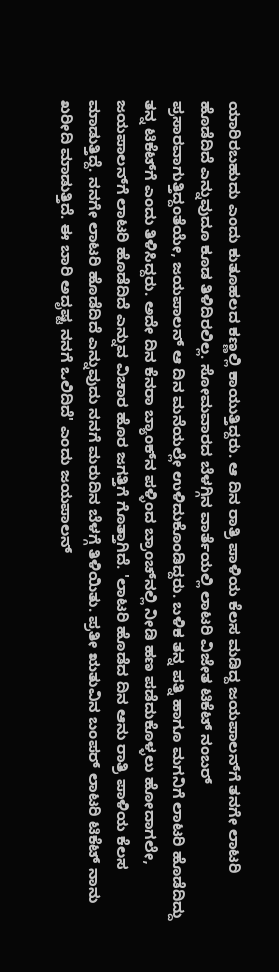ಯಾರಿರಬಹುದು ಎಂದು ಕುತೂಹಲದ ಕಣ್ಣಲ್ಲಿ ಕಾಯುತ್ತಿದ್ದರು. ಆ ದಿನ ರಾತ್ರಿ ಪಾಳಿಯ ಕೆಲಸ ಮಡಿದ್ದ ಜಯಪಾಲನ್‌ಗೆ ತನಗೇ ಲಾಟರಿ ಹೊಡೆದಿದೆ ಎನ್ನುವುದೂ ಕೂಡ ತಿಳಿದಿರಲಿಲ್ಲ. ಸೋಮವಾರದ ಬೆಳಗ್ಗಿನ ವಾರ್ತೆಯಲ್ಲಿ ಲಾಟರಿ ವಿಜೇತ ಟಿಕೆಟ್‌ ನಂಬರ್‌ ಪ್ರಸಾರವಾಗುತ್ತಿದ್ದಂತೆಯೇ, ಜಯಪಾಲನ್ ಆ ದಿನ ಮನೆಯಲ್ಲೇ ಉಳಿದುಕೊಂಡಿದ್ದರು. ಬಳಿಕ ತನ್ನ ಪತ್ನಿ ಹಾಗೂ ಮಗನಿಗೆ ಲಾಟರಿ ಹೊಡೆದಿದ್ದು ತನ್ನ ಟಿಕೆಟ್‌ಗೆ ಎಂದು ತಿಳಿಸಿದ್ದರು. ಅದೇ ದಿನ ಕೆನರಾ ಬ್ಯಾಂಕ್‌ನ ಪಳ್ಳಿಂದ ಬ್ರಾಂಚ್‌ನಲ್ಲಿ ನೀಡಿ ಹಣ ಪಡೆದುಕೊಳ್ಳಲು ಹೋದಾಗಲೇ, ಜಯಪಾಲನ್‌ಗೆ ಲಾಟರಿ ಹೊಡೆದಿದೆ ಎನ್ನುವ ವಿಚಾರ ಹೊರ ಜಗತ್ತಿಗೆ ಗೊತ್ತಾಗಿದೆ. 'ಲಾಟರಿ ಹೊಡೆದ ದಿನ ಆನು ರಾತ್ರಿ ಪಾಳಿಯ ಕೆಲಸ ಮಾಡುತ್ತಿದ್ದೆ. ನನಗೇ ಲಾಟರಿ ಹೊಡೆದಿದೆ ಎನ್ನುವುದು ನನಗೆ ಮರುದಿನ ಬೆಳಗ್ಗೆ ತಿಳಿಯಿತು. ಪ್ರತೀ ಋತುವಿನ ಬಂಪರ್‌ ಲಾಟರಿ ಟಿಕೆಟ್‌ ನಾನು ಖರೀದಿ ಮಾಡುತ್ತಿದೆ. ಈ ಬಾರಿ ಅದೃಷ್ಟ ನನಗೆ ಒಲಿದಿದೆ' ಎಂದು ಜಯಪಾಲನ್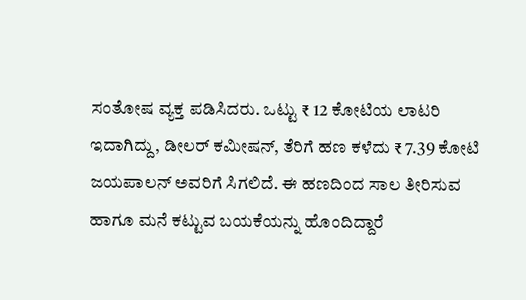ಸಂತೋಷ ವ್ಯಕ್ತ ಪಡಿಸಿದರು. ಒಟ್ಟು ₹ 12 ಕೋಟಿಯ ಲಾಟರಿ ಇದಾಗಿದ್ದು, ಡೀಲರ್‌ ಕಮೀಷನ್‌, ತೆರಿಗೆ ಹಣ ಕಳೆದು ₹ 7.39 ಕೋಟಿ ಜಯಪಾಲನ್‌ ಅವರಿಗೆ ಸಿಗಲಿದೆ. ಈ ಹಣದಿಂದ ಸಾಲ ತೀರಿಸುವ ಹಾಗೂ ಮನೆ ಕಟ್ಟುವ ಬಯಕೆಯನ್ನು ಹೊಂದಿದ್ದಾರೆ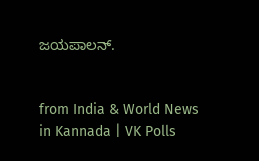ಜಯಪಾಲನ್‌.


from India & World News in Kannada | VK Polls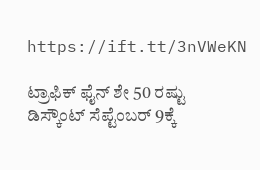https://ift.tt/3nVWeKN

ಟ್ರಾಫಿಕ್‌ ಫೈನ್‌ ಶೇ 50 ರಷ್ಟು ಡಿಸ್ಕೌಂಟ್‌ ಸೆಪ್ಟೆಂಬರ್‌ 9ಕ್ಕೆ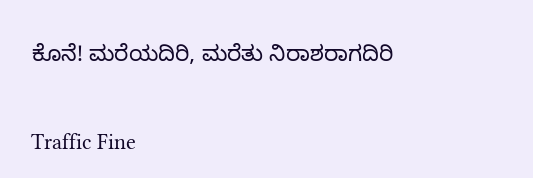ಕೊನೆ! ಮರೆಯದಿರಿ, ಮರೆತು ನಿರಾಶರಾಗದಿರಿ

Traffic Fine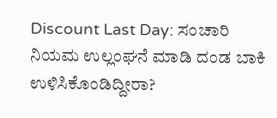Discount Last Day: ಸಂಚಾರಿ ನಿಯಮ ಉಲ್ಲಂಘನೆ ಮಾಡಿ ದಂಡ ಬಾಕಿ ಉಳಿಸಿಕೊಂಡಿದ್ದೀರಾ?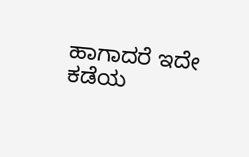ಹಾಗಾದರೆ ಇದೇ ಕಡೆಯ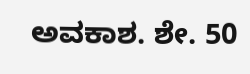ಅವಕಾಶ. ಶೇ. 50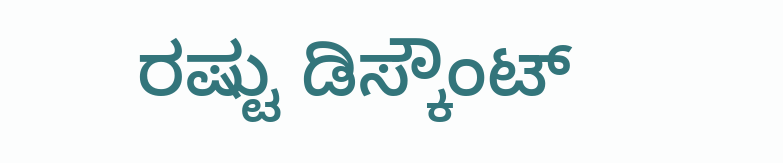ರಷ್ಟು ಡಿಸ್ಕೌಂಟ್‌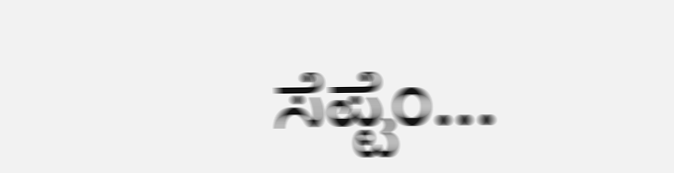ಸೆಪ್ಟೆಂ...